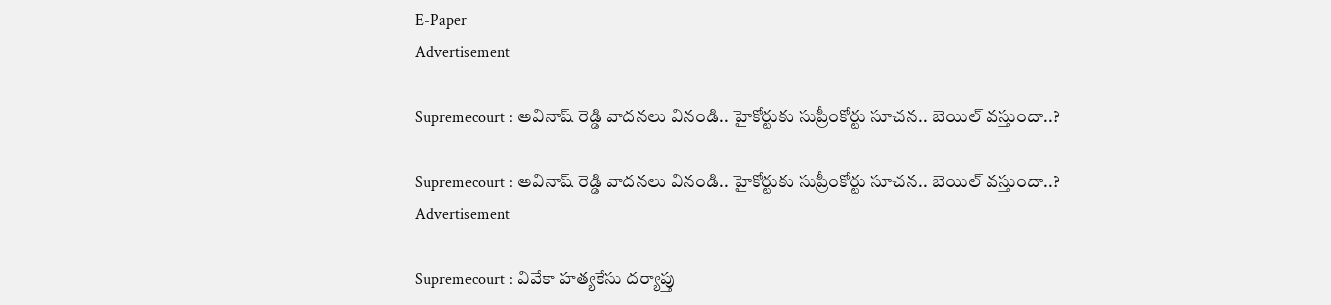E-Paper
Advertisement

Supremecourt : అవినాష్ రెడ్డి వాదనలు వినండి.. హైకోర్టుకు సుప్రీంకోర్టు సూచన.. బెయిల్ వస్తుందా..?

Supremecourt : అవినాష్ రెడ్డి వాదనలు వినండి.. హైకోర్టుకు సుప్రీంకోర్టు సూచన.. బెయిల్ వస్తుందా..?
Advertisement

Supremecourt : వివేకా హత్యకేసు దర్యాప్తు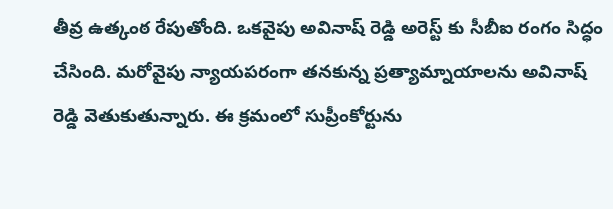తీవ్ర ఉత్కంఠ రేపుతోంది. ఒకవైపు అవినాష్ రెడ్డి అరెస్ట్ కు సీబీఐ రంగం సిద్ధం చేసింది. మరోవైపు న్యాయపరంగా తనకున్న ప్రత్యామ్నాయాలను అవినాష్ రెడ్డి వెతుకుతున్నారు. ఈ క్రమంలో సుప్రీంకోర్టును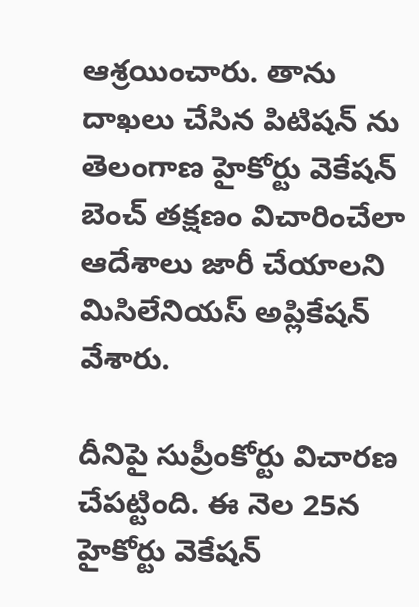ఆశ్రయించారు. తాను దాఖలు చేసిన పిటిషన్ ను తెలంగాణ హైకోర్టు వెకేషన్‌ బెంచ్‌ తక్షణం విచారించేలా ఆదేశాలు జారీ చేయాలని మిసిలేనియస్‌ అప్లికేషన్‌ వేశారు.

దీనిపై సుప్రీంకోర్టు విచారణ చేపట్టింది. ఈ నెల 25న హైకోర్టు వెకేషన్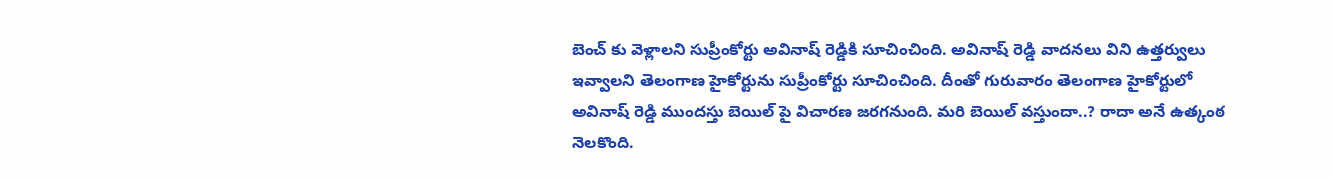బెంచ్ కు వెళ్లాలని సుప్రీంకోర్టు అవినాష్ రెడ్డికి సూచించింది. అవినాష్ రెడ్డి వాదనలు విని ఉత్తర్వులు ఇవ్వాలని తెలంగాణ హైకోర్టును సుప్రీంకోర్టు సూచించింది. దీంతో గురువారం తెలంగాణ హైకోర్టులో అవినాష్ రెడ్డి ముందస్తు బెయిల్ పై విచారణ జరగనుంది. మరి బెయిల్ వస్తుందా..? రాదా అనే ఉత్కంఠ నెలకొంది.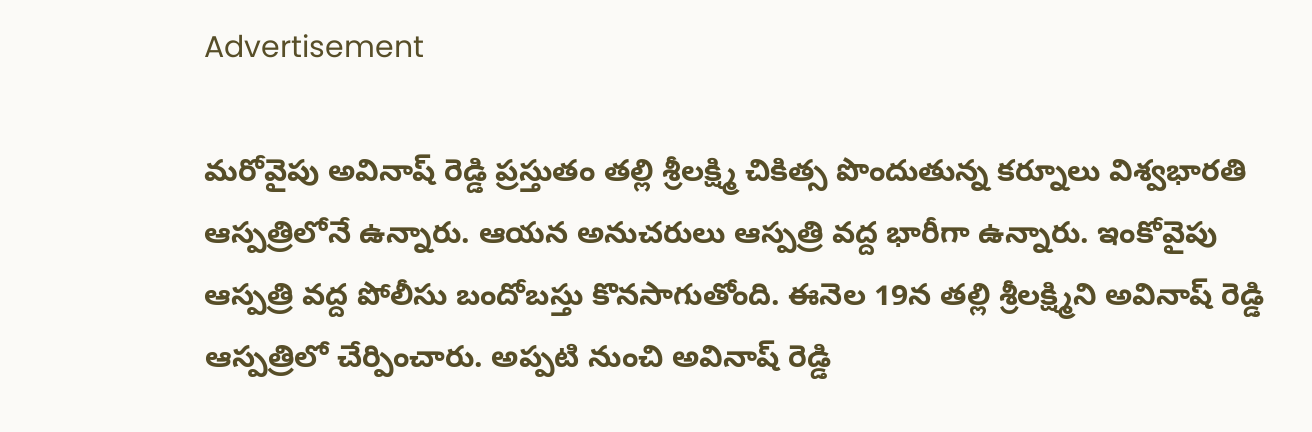Advertisement

మరోవైపు అవినాష్ రెడ్డి ప్రస్తుతం తల్లి శ్రీలక్ష్మి చికిత్స పొందుతున్న కర్నూలు విశ్వభారతి ఆస్పత్రిలోనే ఉన్నారు. ఆయన అనుచరులు ఆస్పత్రి వద్ద భారీగా ఉన్నారు. ఇంకోవైపు ఆస్పత్రి వద్ద పోలీసు బందోబస్తు కొనసాగుతోంది. ఈనెల 19న తల్లి శ్రీలక్ష్మిని అవినాష్‌ రెడ్డి ఆస్పత్రిలో చేర్పించారు. అప్పటి నుంచి అవినాష్ రెడ్డి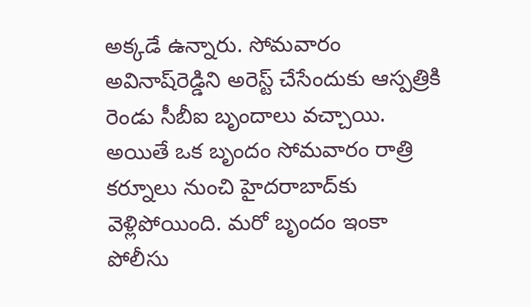అక్కడే ఉన్నారు. సోమవారం అవినాష్‌రెడ్డిని అరెస్ట్‌ చేసేందుకు ఆస్పత్రికి రెండు సీబీఐ బృందాలు వచ్చాయి. అయితే ఒక బృందం సోమవారం రాత్రి కర్నూలు నుంచి హైదరాబాద్‌కు వెళ్లిపోయింది. మరో బృందం ఇంకా పోలీసు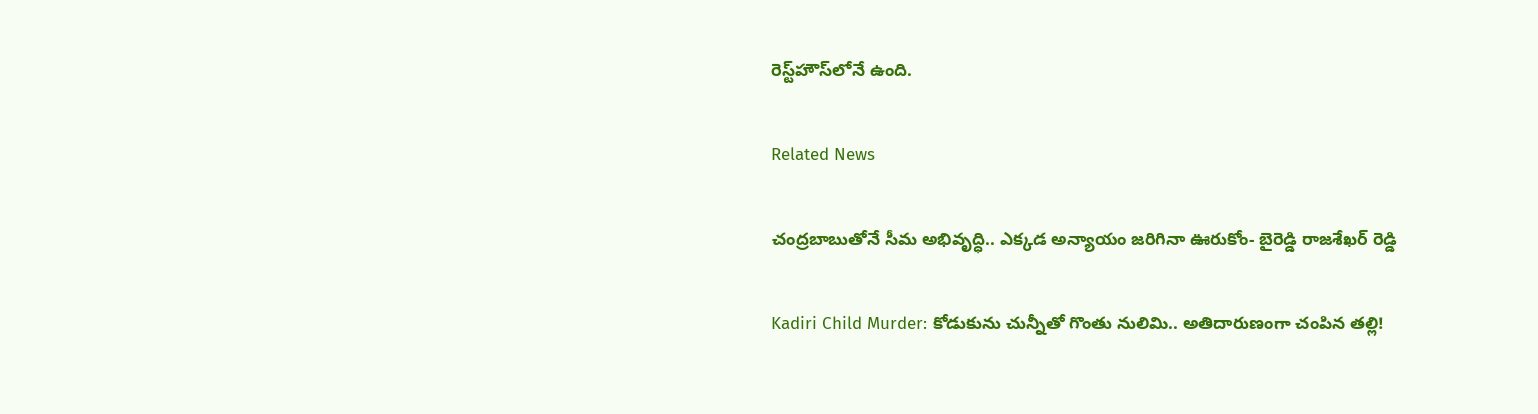రెస్ట్‌హౌస్‌లోనే ఉంది.

Related News

చంద్రబాబుతోనే సీమ అభివృద్ధి.. ఎక్కడ అన్యాయం జరిగినా ఊరుకోం- బైరెడ్డి రాజశేఖర్ రెడ్డి

Kadiri Child Murder: కోడుకును చున్నీతో గొంతు నులిమి.. అతిదారుణంగా చంపిన తల్లి!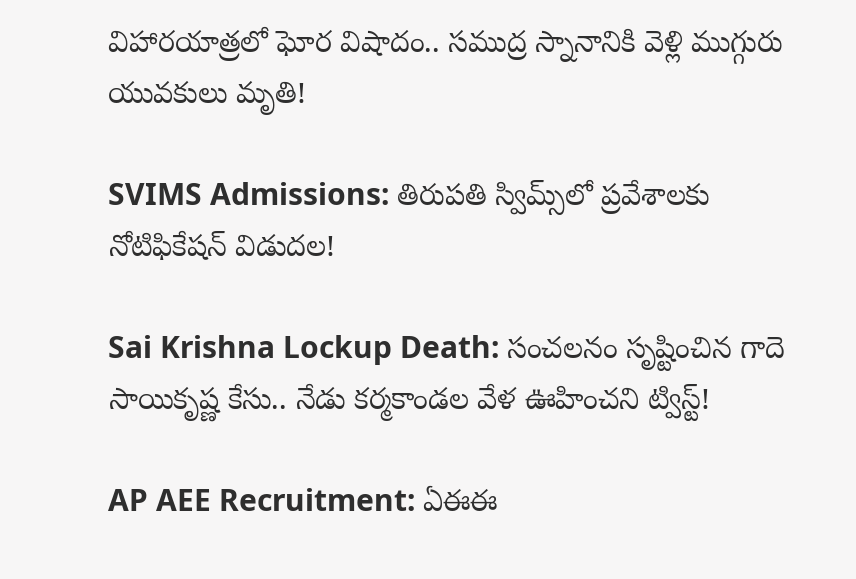విహారయాత్రలో ఘోర విషాదం.. సముద్ర స్నానానికి వెళ్లి ముగ్గురు యువకులు మృతి!

SVIMS Admissions: తిరుపతి స్విమ్స్‌లో ప్రవేశాలకు నోటిఫికేషన్ విడుదల!

Sai Krishna Lockup Death: సంచలనం సృష్టించిన గాదె సాయికృష్ణ కేసు.. నేడు కర్మకాండల వేళ ఊహించని ట్విస్ట్!

AP AEE Recruitment: ఏఈఈ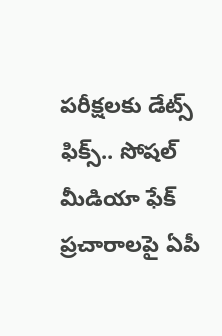పరీక్షలకు డేట్స్ ఫిక్స్.. సోషల్ మీడియా ఫేక్ ప్రచారాలపై ఏపీ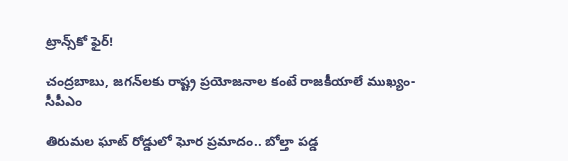ట్రాన్స్‌కో ఫైర్!

చంద్రబాబు, జగన్‌లకు రాష్ట్ర ప్రయోజనాల కంటే రాజకీయాలే ముఖ్యం- సీపీఎం

తిరుమల ఘాట్ రోడ్డులో ఘోర ప్రమాదం.. బోల్తా పడ్డ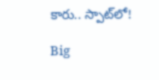కారు.. స్పాట్‌లో!

Big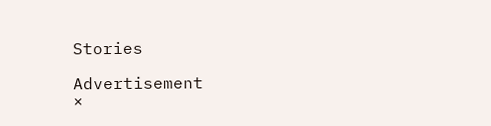Stories

Advertisement
×